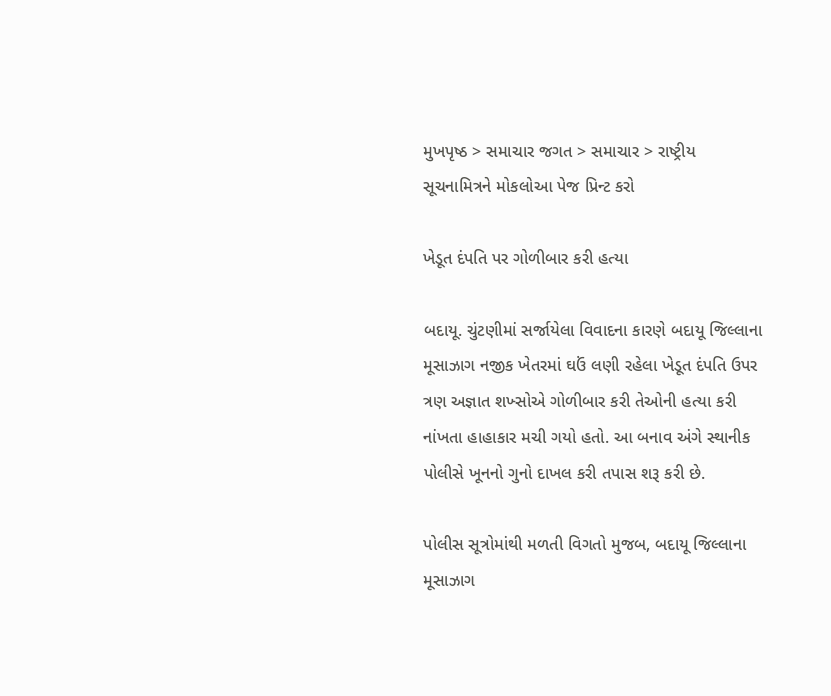મુખપૃષ્ઠ > સમાચાર જગત > સમાચાર > રાષ્ટ્રીય
સૂચનામિત્રને મોકલોઆ પેજ પ્રિન્ટ કરો

ખેડૂત દંપતિ પર ગોળીબાર કરી હત્યા

બદાયૂ. ચુંટણીમાં સર્જાયેલા વિવાદના કારણે બદાયૂ જિલ્લાના મૂસાઝાગ નજીક ખેતરમાં ઘઉં લણી રહેલા ખેડૂત દંપતિ ઉપર ત્રણ અજ્ઞાત શખ્સોએ ગોળીબાર કરી તેઓની હત્યા કરી નાંખતા હાહાકાર મચી ગયો હતો. આ બનાવ અંગે સ્થાનીક પોલીસે ખૂનનો ગુનો દાખલ કરી તપાસ શરૂ કરી છે.

પોલીસ સૂત્રોમાંથી મળતી વિગતો મુજબ, બદાયૂ જિલ્લાના મૂસાઝાગ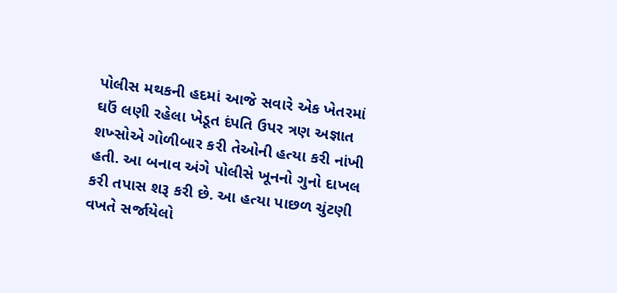પોલીસ મથકની હદમાં આજે સવારે એક ખેતરમાં ઘઉં લણી રહેલા ખેડૂત દંપતિ ઉપર ત્રણ અજ્ઞાત શખ્સોએ ગોળીબાર કરી તેઓની હત્યા કરી નાંખી હતી. આ બનાવ અંગે પોલીસે ખૂનનો ગુનો દાખલ કરી તપાસ શરૂ કરી છે. આ હત્યા પાછળ ચુંટણી વખતે સર્જાયેલો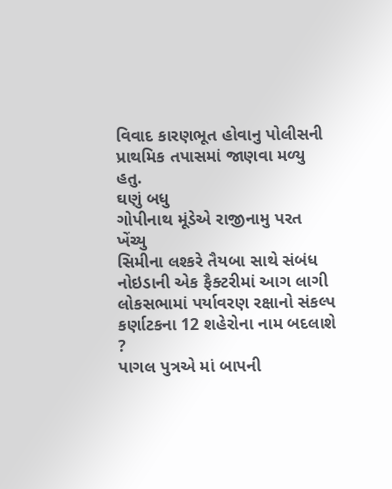વિવાદ કારણભૂત હોવાનુ પોલીસની પ્રાથમિક તપાસમાં જાણવા મળ્યુ હતુ.
ઘણું બધુ
ગોપીનાથ મૂંડેએ રાજીનામુ પરત ખેંચ્યુ
સિમીના લશ્કરે તૈયબા સાથે સંબંધ
નોઇડાની એક ફૈક્ટરીમાં આગ લાગી
લોકસભામાં પર્યાવરણ રક્ષાનો સંકલ્પ
કર્ણાટકના 12 શહેરોના નામ બદલાશે ?
પાગલ પુત્રએ માં બાપની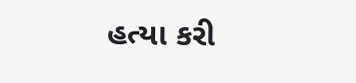હત્યા કરી